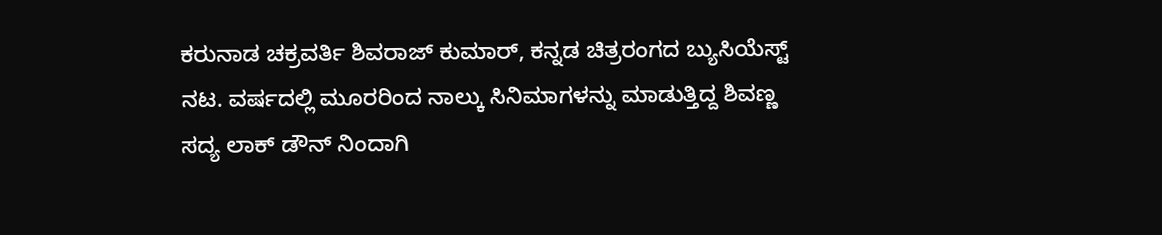ಕರುನಾಡ ಚಕ್ರವರ್ತಿ ಶಿವರಾಜ್ ಕುಮಾರ್, ಕನ್ನಡ ಚಿತ್ರರಂಗದ ಬ್ಯುಸಿಯೆಸ್ಟ್ ನಟ. ವರ್ಷದಲ್ಲಿ ಮೂರರಿಂದ ನಾಲ್ಕು ಸಿನಿಮಾಗಳನ್ನು ಮಾಡುತ್ತಿದ್ದ ಶಿವಣ್ಣ ಸದ್ಯ ಲಾಕ್ ಡೌನ್ ನಿಂದಾಗಿ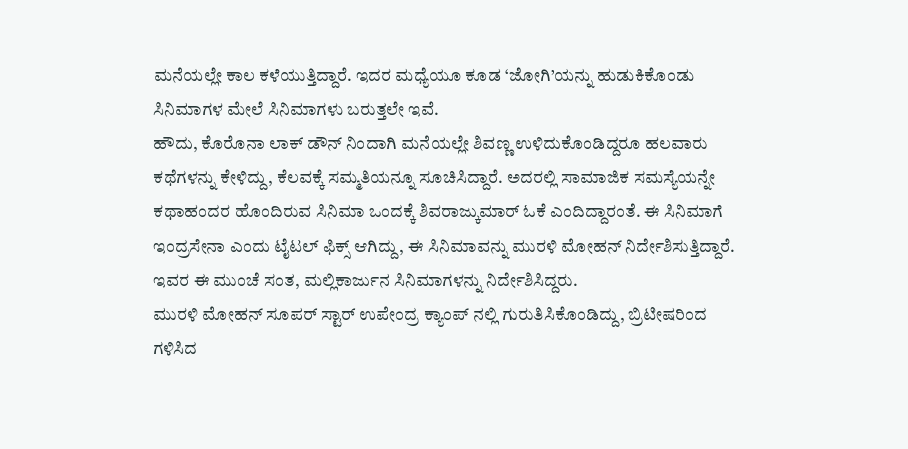ಮನೆಯಲ್ಲೇ ಕಾಲ ಕಳೆಯುತ್ತಿದ್ದಾರೆ. ಇದರ ಮಧ್ಯೆಯೂ ಕೂಡ ‘ಜೋಗಿ’ಯನ್ನು ಹುಡುಕಿಕೊಂಡು ಸಿನಿಮಾಗಳ ಮೇಲೆ ಸಿನಿಮಾಗಳು ಬರುತ್ತಲೇ ಇವೆ.
ಹೌದು, ಕೊರೊನಾ ಲಾಕ್ ಡೌನ್ ನಿಂದಾಗಿ ಮನೆಯಲ್ಲೇ ಶಿವಣ್ಣ ಉಳಿದುಕೊಂಡಿದ್ದರೂ ಹಲವಾರು ಕಥೆಗಳನ್ನು ಕೇಳಿದ್ದು, ಕೆಲವಕ್ಕೆ ಸಮ್ಮತಿಯನ್ನೂ ಸೂಚಿಸಿದ್ದಾರೆ. ಅದರಲ್ಲಿ ಸಾಮಾಜಿಕ ಸಮಸ್ಯೆಯನ್ನೇ ಕಥಾಹಂದರ ಹೊಂದಿರುವ ಸಿನಿಮಾ ಒಂದಕ್ಕೆ ಶಿವರಾಜ್ಕುಮಾರ್ ಓಕೆ ಎಂದಿದ್ದಾರಂತೆ. ಈ ಸಿನಿಮಾಗೆ ಇಂದ್ರಸೇನಾ ಎಂದು ಟೈಟಲ್ ಫಿಕ್ಸ್ ಆಗಿದ್ದು, ಈ ಸಿನಿಮಾವನ್ನು ಮುರಳಿ ಮೋಹನ್ ನಿರ್ದೇಶಿಸುತ್ತಿದ್ದಾರೆ. ಇವರ ಈ ಮುಂಚೆ ಸಂತ, ಮಲ್ಲಿಕಾರ್ಜುನ ಸಿನಿಮಾಗಳನ್ನು ನಿರ್ದೇಶಿಸಿದ್ದರು.
ಮುರಳಿ ಮೋಹನ್ ಸೂಪರ್ ಸ್ಟಾರ್ ಉಪೇಂದ್ರ ಕ್ಯಾಂಪ್ ನಲ್ಲಿ ಗುರುತಿಸಿಕೊಂಡಿದ್ದು, ಬ್ರಿಟೀಷರಿಂದ ಗಳಿಸಿದ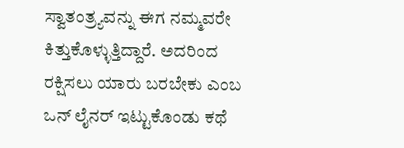ಸ್ವಾತಂತ್ರ್ಯವನ್ನು ಈಗ ನಮ್ಮವರೇ ಕಿತ್ತುಕೊಳ್ಳುತ್ತಿದ್ದಾರೆ. ಅದರಿಂದ ರಕ್ಷಿಸಲು ಯಾರು ಬರಬೇಕು ಎಂಬ ಒನ್ ಲೈನರ್ ಇಟ್ಟುಕೊಂಡು ಕಥೆ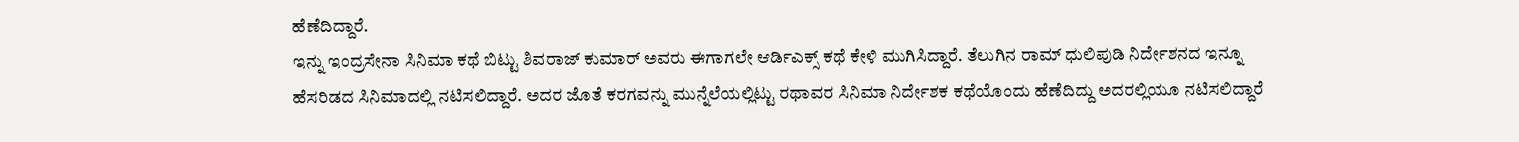ಹೆಣೆದಿದ್ದಾರೆ.
ಇನ್ನು ಇಂದ್ರಸೇನಾ ಸಿನಿಮಾ ಕಥೆ ಬಿಟ್ಟು ಶಿವರಾಜ್ ಕುಮಾರ್ ಅವರು ಈಗಾಗಲೇ ಆರ್ಡಿಎಕ್ಸ್ ಕಥೆ ಕೇಳಿ ಮುಗಿಸಿದ್ದಾರೆ. ತೆಲುಗಿನ ರಾಮ್ ಧುಲಿಪುಡಿ ನಿರ್ದೇಶನದ ಇನ್ನೂ ಹೆಸರಿಡದ ಸಿನಿಮಾದಲ್ಲಿ ನಟಿಸಲಿದ್ದಾರೆ. ಅದರ ಜೊತೆ ಕರಗವನ್ನು ಮುನ್ನೆಲೆಯಲ್ಲಿಟ್ಟು ರಥಾವರ ಸಿನಿಮಾ ನಿರ್ದೇಶಕ ಕಥೆಯೊಂದು ಹೆಣೆದಿದ್ದು ಅದರಲ್ಲಿಯೂ ನಟಿಸಲಿದ್ದಾರೆ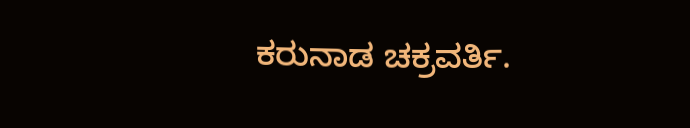ಕರುನಾಡ ಚಕ್ರವರ್ತಿ.